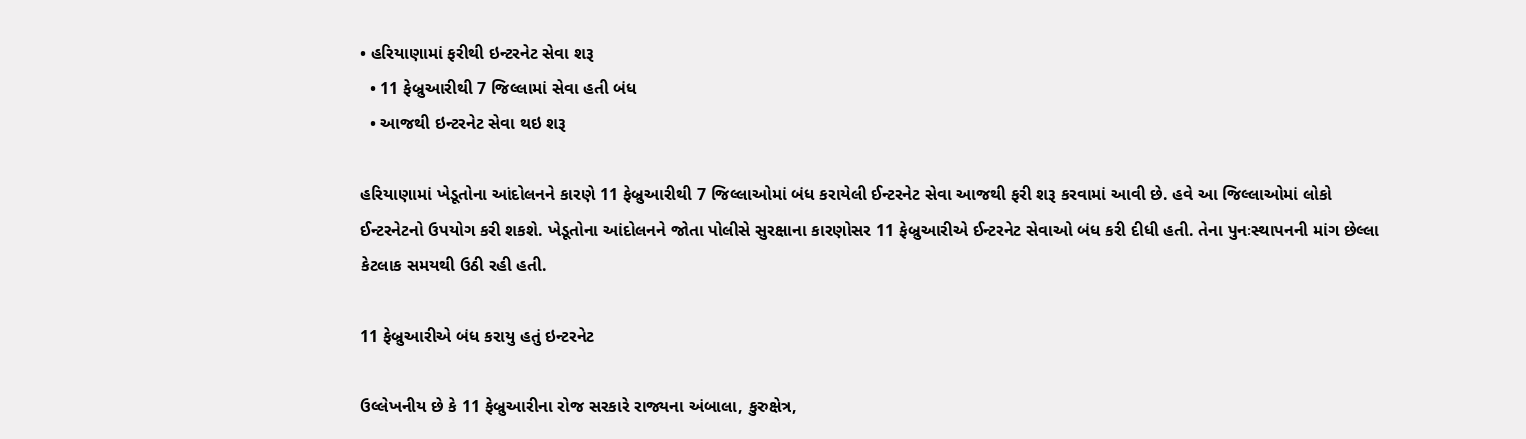• હરિયાણામાં ફરીથી ઇન્ટરનેટ સેવા શરૂ
  • 11 ફેબ્રુઆરીથી 7 જિલ્લામાં સેવા હતી બંધ
  • આજથી ઇન્ટરનેટ સેવા થઇ શરૂ

હરિયાણામાં ખેડૂતોના આંદોલનને કારણે 11 ફેબ્રુઆરીથી 7 જિલ્લાઓમાં બંધ કરાયેલી ઈન્ટરનેટ સેવા આજથી ફરી શરૂ કરવામાં આવી છે. હવે આ જિલ્લાઓમાં લોકો ઈન્ટરનેટનો ઉપયોગ કરી શકશે. ખેડૂતોના આંદોલનને જોતા પોલીસે સુરક્ષાના કારણોસર 11 ફેબ્રુઆરીએ ઈન્ટરનેટ સેવાઓ બંધ કરી દીધી હતી. તેના પુનઃસ્થાપનની માંગ છેલ્લા કેટલાક સમયથી ઉઠી રહી હતી.

11 ફેબ્રુઆરીએ બંધ કરાયુ હતું ઇન્ટરનેટ

ઉલ્લેખનીય છે કે 11 ફેબ્રુઆરીના રોજ સરકારે રાજ્યના અંબાલા, કુરુક્ષેત્ર,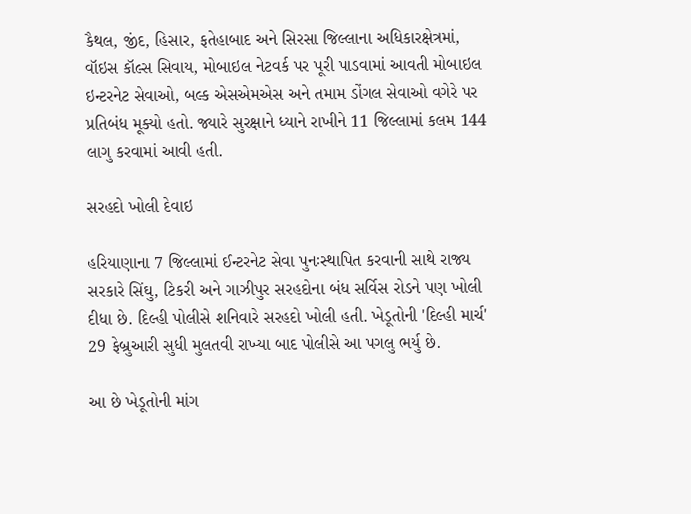કૈથલ, જીંદ, હિસાર, ફતેહાબાદ અને સિરસા જિલ્લાના અધિકારક્ષેત્રમાં, વૉઇસ કૉલ્સ સિવાય, મોબાઇલ નેટવર્ક પર પૂરી પાડવામાં આવતી મોબાઇલ ઇન્ટરનેટ સેવાઓ, બલ્ક એસએમએસ અને તમામ ડોંગલ સેવાઓ વગેરે પર પ્રતિબંધ મૂક્યો હતો. જ્યારે સુરક્ષાને ધ્યાને રાખીને 11 જિલ્લામાં કલમ 144 લાગુ કરવામાં આવી હતી.

સરહદો ખોલી દેવાઇ

હરિયાણાના 7 જિલ્લામાં ઈન્ટરનેટ સેવા પુનઃસ્થાપિત કરવાની સાથે રાજ્ય સરકારે સિંઘુ, ટિકરી અને ગાઝીપુર સરહદોના બંધ સર્વિસ રોડને પણ ખોલી દીધા છે. દિલ્હી પોલીસે શનિવારે સરહદો ખોલી હતી. ખેડૂતોની 'દિલ્હી માર્ચ' 29 ફેબ્રુઆરી સુધી મુલતવી રાખ્યા બાદ પોલીસે આ પગલુ ભર્યુ છે.

આ છે ખેડૂતોની માંગ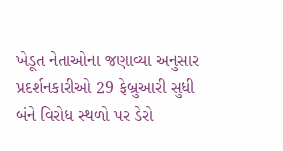ખેડૂત નેતાઓના જણાવ્યા અનુસાર પ્રદર્શનકારીઓ 29 ફેબ્રુઆરી સુધી બંને વિરોધ સ્થળો પર ડેરો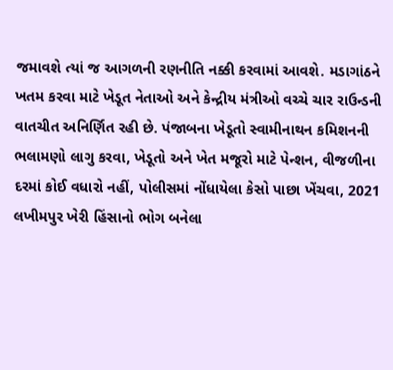જમાવશે ત્યાં જ આગળની રણનીતિ નક્કી કરવામાં આવશે. મડાગાંઠને ખતમ કરવા માટે ખેડૂત નેતાઓ અને કેન્દ્રીય મંત્રીઓ વચ્ચે ચાર રાઉન્ડની વાતચીત અનિર્ણિત રહી છે. પંજાબના ખેડૂતો સ્વામીનાથન કમિશનની ભલામણો લાગુ કરવા, ખેડૂતો અને ખેત મજૂરો માટે પેન્શન, વીજળીના દરમાં કોઈ વધારો નહીં, પોલીસમાં નોંધાયેલા કેસો પાછા ખેંચવા, 2021 લખીમપુર ખેરી હિંસાનો ભોગ બનેલા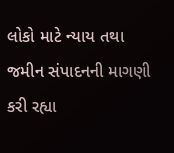લોકો માટે ન્યાય તથા જમીન સંપાદનની માગણી કરી રહ્યા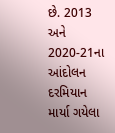છે. 2013 અને 2020-21ના આંદોલન દરમિયાન માર્યા ગયેલા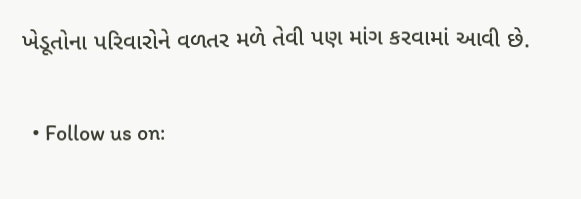ખેડૂતોના પરિવારોને વળતર મળે તેવી પણ માંગ કરવામાં આવી છે.

  • Follow us on: